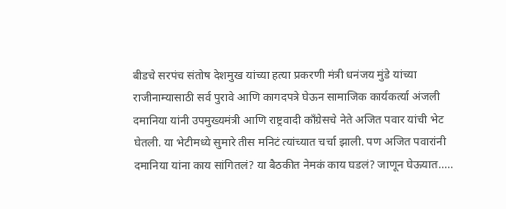बीडचे सरपंच संतोष देशमुख यांच्या हत्या प्रकरणी मंत्री धनंजय मुंडे यांच्या राजीनाम्यासाठी सर्व पुरावे आणि कागदपत्रे घेऊन सामाजिक कार्यकर्त्या अंजली दमानिया यांनी उपमुख्यमंत्री आणि राष्ट्रवादी काँग्रेसचे नेते अजित पवार यांची भेट घेतली. या भेटीमध्ये सुमारे तीस मनिटं त्यांच्यात चर्चा झाली. पण अजित पवारांनी दमानिया यांना काय सांगितलं? या बैठकीत नेमकं काय घडलं? जाणून घेऊयात…..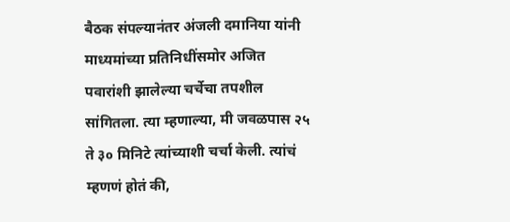बैठक संपल्यानंतर अंजली दमानिया यांनी माध्यमांच्या प्रतिनिधींसमोर अजित पवारांशी झालेल्या चर्चेचा तपशील सांगितला. त्या म्हणाल्या, मी जवळपास २५ ते ३० मिनिटे त्यांच्याशी चर्चा केली. त्यांचं म्हणणं होतं की,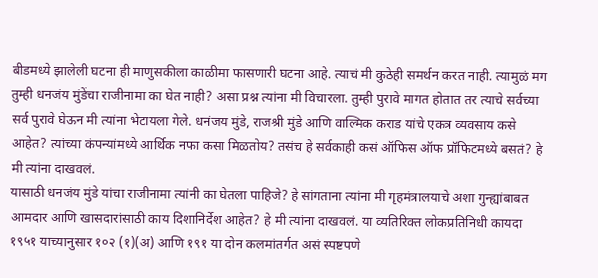बीडमध्ये झालेली घटना ही माणुसकीला काळीमा फासणारी घटना आहे. त्याचं मी कुठेही समर्थन करत नाही. त्यामुळं मग तुम्ही धनजंय मुंडेंचा राजीनामा का घेत नाही? असा प्रश्न त्यांना मी विचारला. तुम्ही पुरावे मागत होतात तर त्याचे सर्वच्या सर्व पुरावे घेऊन मी त्यांना भेटायला गेले. धनंजय मुंडे, राजश्री मुंडे आणि वाल्मिक कराड यांचे एकत्र व्यवसाय कसे आहेत? त्यांच्या कंपन्यांमध्ये आर्थिक नफा कसा मिळतोय? तसंच हे सर्वकाही कसं ऑफिस ऑफ प्रॉफिटमध्ये बसतं? हे मी त्यांना दाखवलं.
यासाठी धनजंय मुंडे यांचा राजीनामा त्यांनी का घेतला पाहिजे? हे सांगताना त्यांना मी गृहमंत्रालयाचे अशा गुन्ह्यांबाबत आमदार आणि खासदारांसाठी काय दिशानिर्देश आहेत? हे मी त्यांना दाखवलं. या व्यतिरिक्त लोकप्रतिनिधी कायदा १९५१ याच्यानुसार १०२ (१)(अ) आणि १९१ या दोन कलमांतर्गत असं स्पष्टपणे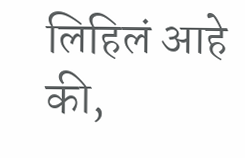लिहिलं आहे की,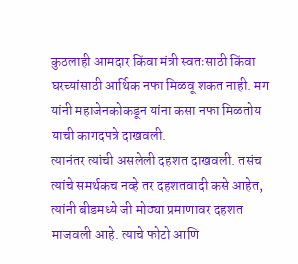कुठलाही आमदार किंवा मंत्री स्वतःसाठी किंवा घरच्यांसाठी आर्थिक नफा मिळवू शकत नाही. मग यांनी महाजेनकोकडून यांना कसा नफा मिळतोय याची कागदपत्रे दाखवली.
त्यानंतर त्यांची असलेली दहशत दाखवली. तसंच त्यांचे समर्थकच नव्हे तर दहशतवादी कसे आहेत, त्यांनी बीडमध्ये जी मोठ्या प्रमाणावर दहशत माजवली आहे. त्याचे फोटो आणि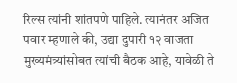रिल्स त्यांनी शांतपणे पाहिले. त्यानंतर अजित पवार म्हणाले की, उद्या दुपारी १२ वाजता मुख्यमंत्र्यांसोबत त्यांची बैठक आहे, यावेळी ते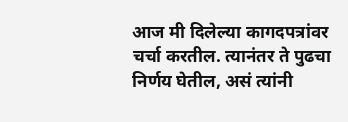आज मी दिलेल्या कागदपत्रांवर चर्चा करतील. त्यानंतर ते पुढचा निर्णय घेतील, असं त्यांनी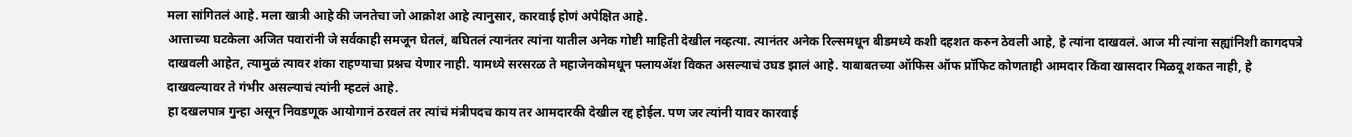मला सांगितलं आहे. मला खात्री आहे की जनतेचा जो आक्रोश आहे त्यानुसार, कारवाई होणं अपेक्षित आहे.
आत्ताच्या घटकेला अजित पवारांनी जे सर्वकाही समजून घेतलं, बघितलं त्यानंतर त्यांना यातील अनेक गोष्टी माहिती देखील नव्हत्या. त्यानंतर अनेक रिल्समधून बीडमध्ये कशी दहशत करुन ठेवली आहे, हे त्यांना दाखवलं. आज मी त्यांना सह्यांनिशी कागदपत्रे दाखवली आहेत, त्यामुळं त्यावर शंका राहण्याचा प्रश्नच येणार नाही. यामध्ये सरसरळ ते महाजेनकोमधून फ्लायॲश विकत असल्याचं उघड झालं आहे. याबाबतच्या ऑफिस ऑफ प्रॉफिट कोणताही आमदार किंवा खासदार मिळवू शकत नाही, हे दाखवल्यावर ते गंभीर असल्याचं त्यांनी म्हटलं आहे.
हा दखलपात्र गुन्हा असून निवडणूक आयोगानं ठरवलं तर त्यांचं मंत्रीपदच काय तर आमदारकी देखील रद्द होईल. पण जर त्यांनी यावर कारवाई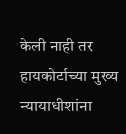केली नाही तर हायकोर्टाच्या मुख्य न्यायाधीशांना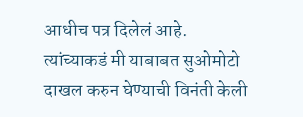आधीच पत्र दिलेलं आहे. त्यांच्याकडं मी याबाबत सुओमोटो दाखल करुन घेण्याची विनंती केली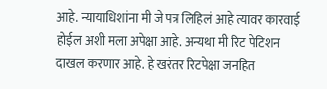आहे. न्यायाधिशांना मी जे पत्र लिहिलं आहे त्यावर कारवाई होईल अशी मला अपेक्षा आहे. अन्यथा मी रिट पेटिशन दाखल करणार आहे. हे खरंतर रिटपेक्षा जनहित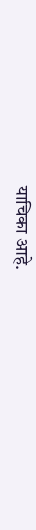याचिका आहे.